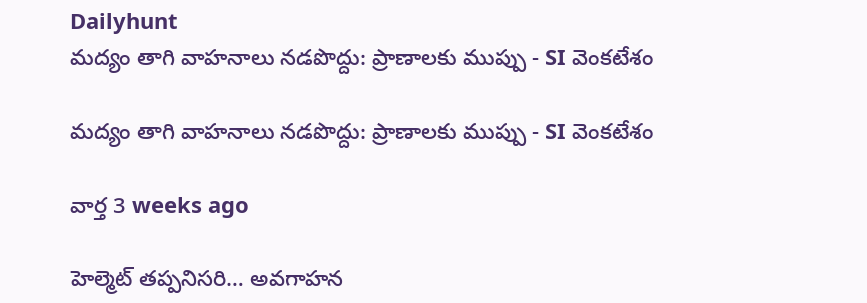Dailyhunt
మద్యం తాగి వాహనాలు నడపొద్దు: ప్రాణాలకు ముప్పు - SI వెంకటేశం

మద్యం తాగి వాహనాలు నడపొద్దు: ప్రాణాలకు ముప్పు - SI వెంకటేశం

వార్త 3 weeks ago

హెల్మెట్ తప్పనిసరి… అవగాహన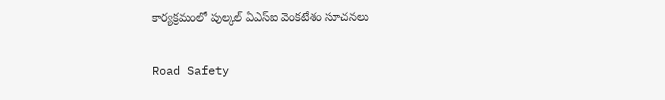కార్యక్రమంలో పుల్కల్ ఏఎస్ఐ వెంకటేశం సూచనలు

Road Safety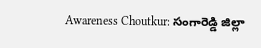Awareness Choutkur: సంగారెడ్డి జిల్లా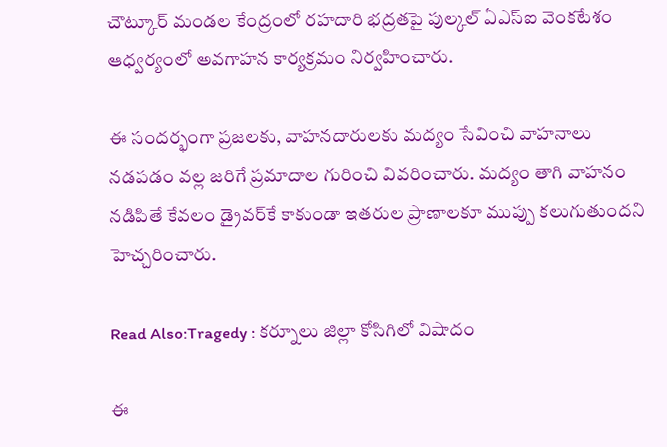చౌట్కూర్ మండల కేంద్రంలో రహదారి భద్రతపై పుల్కల్ ఏఎస్ఐ వెంకటేశం ఆధ్వర్యంలో అవగాహన కార్యక్రమం నిర్వహించారు.

ఈ సందర్భంగా ప్రజలకు, వాహనదారులకు మద్యం సేవించి వాహనాలు నడపడం వల్ల జరిగే ప్రమాదాల గురించి వివరించారు. మద్యం తాగి వాహనం నడిపితే కేవలం డ్రైవర్‌కే కాకుండా ఇతరుల ప్రాణాలకూ ముప్పు కలుగుతుందని హెచ్చరించారు.

Read Also:Tragedy : కర్నూలు జిల్లా కోసిగిలో విషాదం

ఈ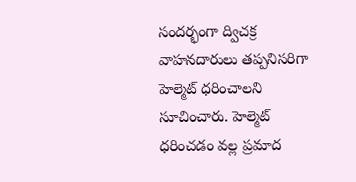సందర్భంగా ద్విచక్ర వాహనదారులు తప్పనిసరిగా హెల్మెట్ ధరించాలని సూచించారు. హెల్మెట్ ధరించడం వల్ల ప్రమాద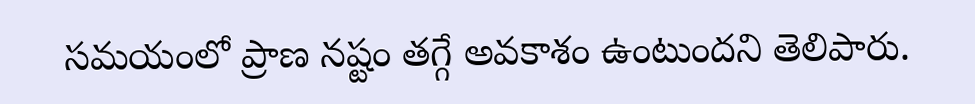సమయంలో ప్రాణ నష్టం తగ్గే అవకాశం ఉంటుందని తెలిపారు.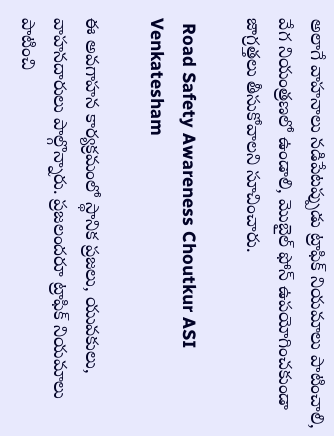అలాగే వాహనాలు నడిపేటప్పుడు ట్రాఫిక్ నియమాలు పాటించాలి, వేగ నియంత్రణలో ఉండాలి, మొబైల్ ఫోన్ ఉపయోగించకుండా జాగ్రత్తలు తీసుకోవాలని సూచించారు.

 Road Safety Awareness Choutkur ASI Venkatesham

ఈ అవగాహన కార్యక్రమంలో స్థానిక ప్రజలు, యువకులు, వాహనదారులు పాల్గొన్నారు. ప్రజలందరూ ట్రాఫిక్ నియమాలు పాటించి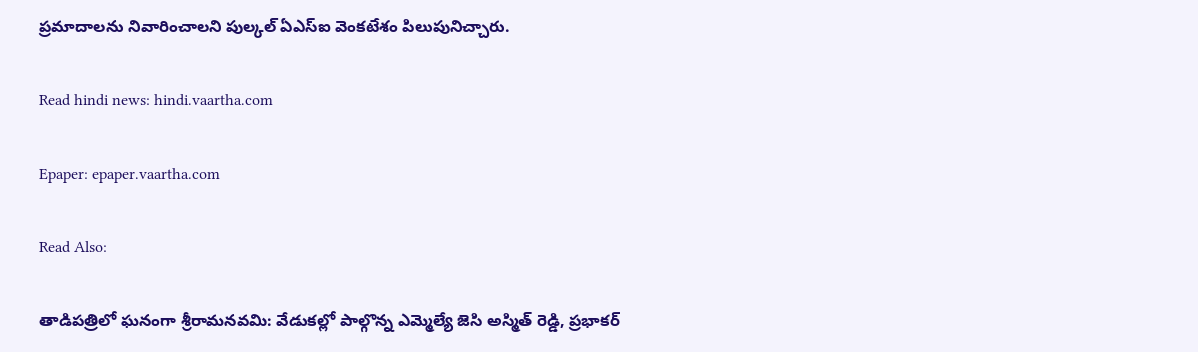ప్రమాదాలను నివారించాలని పుల్కల్ ఏఎస్ఐ వెంకటేశం పిలుపునిచ్చారు.

Read hindi news: hindi.vaartha.com

Epaper: epaper.vaartha.com

Read Also:

తాడిపత్రిలో ఘనంగా శ్రీరామనవమి: వేడుకల్లో పాల్గొన్న ఎమ్మెల్యే జెసి అస్మిత్ రెడ్డి, ప్రభాకర్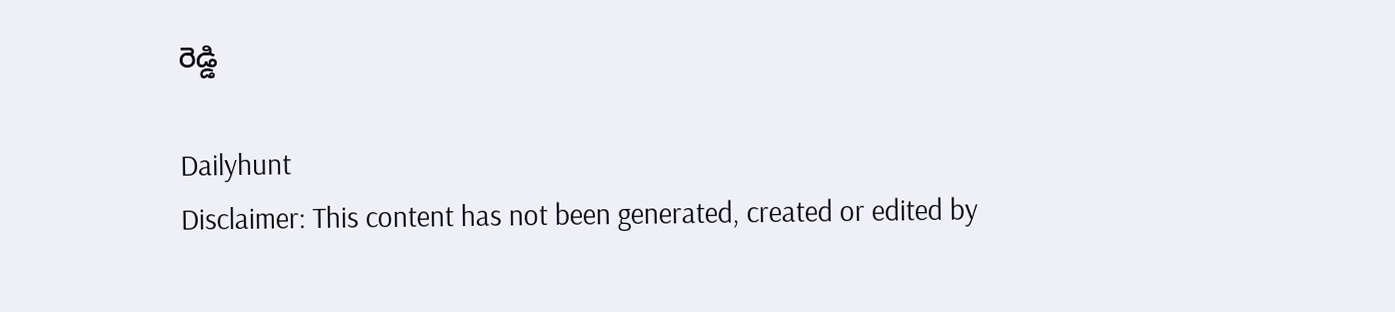రెడ్డి

Dailyhunt
Disclaimer: This content has not been generated, created or edited by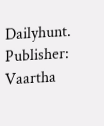Dailyhunt. Publisher: Vaartha